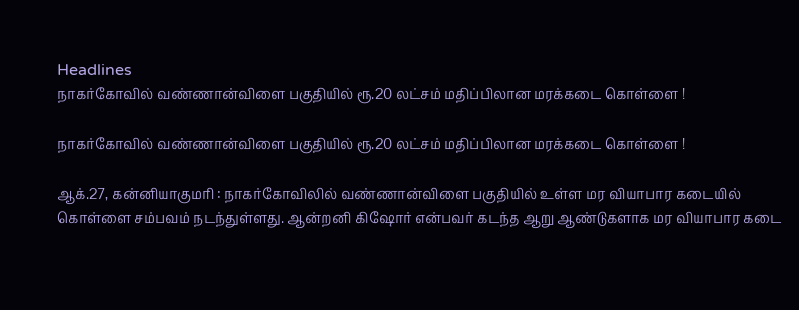Headlines
நாகர்கோவில் வண்ணான்விளை பகுதியில் ரூ.20 லட்சம் மதிப்பிலான மரக்கடை கொள்ளை !

நாகர்கோவில் வண்ணான்விளை பகுதியில் ரூ.20 லட்சம் மதிப்பிலான மரக்கடை கொள்ளை !

ஆக்.27, கன்னியாகுமரி : நாகர்கோவிலில் வண்ணான்விளை பகுதியில் உள்ள மர வியாபார கடையில் கொள்ளை சம்பவம் நடந்துள்ளது. ஆன்றனி கிஷோர் என்பவர் கடந்த ஆறு ஆண்டுகளாக மர வியாபார கடை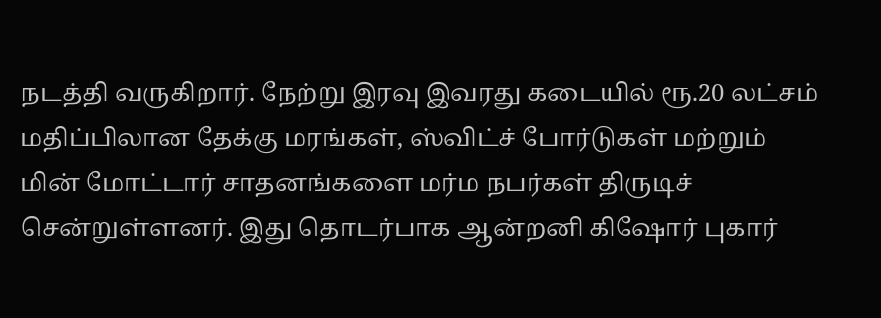நடத்தி வருகிறார். நேற்று இரவு இவரது கடையில் ரூ.20 லட்சம் மதிப்பிலான தேக்கு மரங்கள், ஸ்விட்ச் போர்டுகள் மற்றும் மின் மோட்டார் சாதனங்களை மர்ம நபர்கள் திருடிச் சென்றுள்ளனர். இது தொடர்பாக ஆன்றனி கிஷோர் புகார்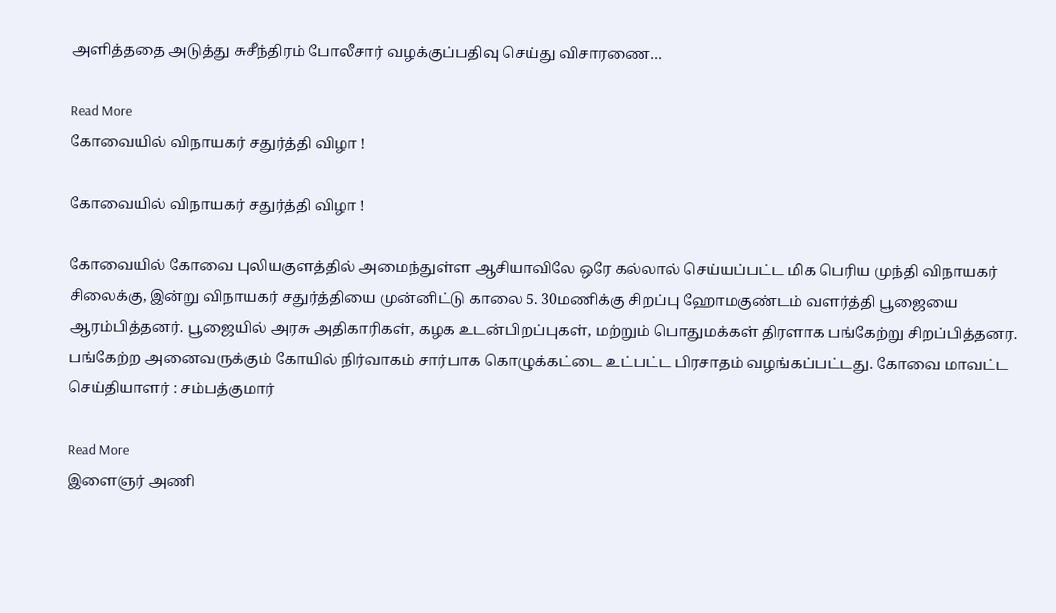அளித்ததை அடுத்து சுசீந்திரம் போலீசார் வழக்குப்பதிவு செய்து விசாரணை…

Read More
கோவையில் விநாயகர் சதுர்த்தி விழா !

கோவையில் விநாயகர் சதுர்த்தி விழா !

கோவையில் கோவை புலியகுளத்தில் அமைந்துள்ள ஆசியாவிலே ஒரே கல்லால் செய்யப்பட்ட மிக பெரிய முந்தி விநாயகர் சிலைக்கு, இன்று விநாயகர் சதுர்த்தியை முன்னிட்டு காலை 5. 30மணிக்கு சிறப்பு ஹோமகுண்டம் வளர்த்தி பூஜையை ஆரம்பித்தனர். பூஜையில் அரசு அதிகாரிகள், கழக உடன்பிறப்புகள், மற்றும் பொதுமக்கள் திரளாக பங்கேற்று சிறப்பித்தனர. பங்கேற்ற அனைவருக்கும் கோயில் நிர்வாகம் சார்பாக கொழுக்கட்டை உட்பட்ட பிரசாதம் வழங்கப்பட்டது. கோவை மாவட்ட செய்தியாளர் : சம்பத்குமார்

Read More
இளைஞர் அணி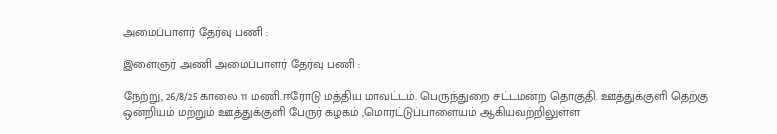அமைப்பாளர் தேர்வு பணி :

இளைஞர் அணி அமைப்பாளர் தேர்வு பணி :

நேற்று, 26/8/25 காலை 11 மணி.ஈரோடு மத்திய மாவட்டம். பெருந்துறை சட்டமன்ற தொகுதி. ஊத்துக்குளி தெற்கு ஒன்றியம் மற்றும் ஊத்துக்குளி பேருர் கழகம் ,மொரட்டுப்பாளையம் ஆகியவற்றிலுள்ள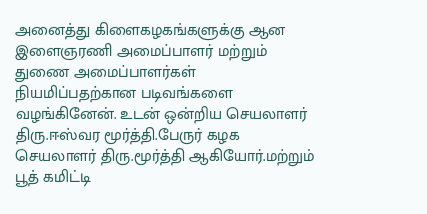அனைத்து கிளைகழகங்களுக்கு ஆன இளைஞரணி அமைப்பாளர் மற்றும் துணை அமைப்பாளர்கள் நியமிப்பதற்கான படிவங்களை வழங்கினேன். உடன் ஒன்றிய செயலாளர் திரு.ஈஸ்வர மூர்த்தி.பேருர் கழக செயலாளர் திரு.மூர்த்தி ஆகியோர்.மற்றும் பூத் கமிட்டி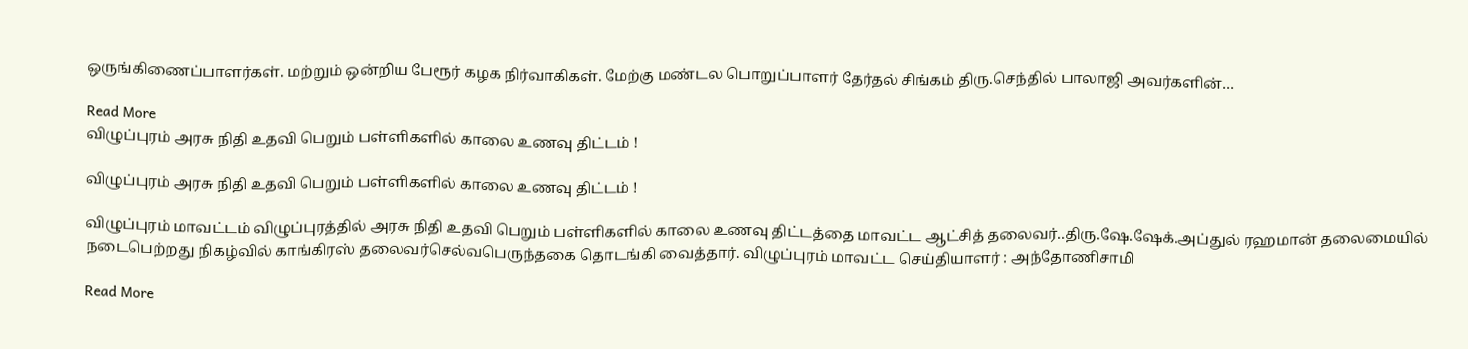ஒருங்கிணைப்பாளர்கள். மற்றும் ஒன்றிய பேரூர் கழக நிர்வாகிகள். மேற்கு மண்டல பொறுப்பாளர் தேர்தல் சிங்கம் திரு.செந்தில் பாலாஜி அவர்களின்…

Read More
விழுப்புரம் அரசு நிதி உதவி பெறும் பள்ளிகளில் காலை உணவு திட்டம் !

விழுப்புரம் அரசு நிதி உதவி பெறும் பள்ளிகளில் காலை உணவு திட்டம் !

விழுப்புரம் மாவட்டம் விழுப்புரத்தில் அரசு நிதி உதவி பெறும் பள்ளிகளில் காலை உணவு திட்டத்தை மாவட்ட ஆட்சித் தலைவர்..திரு.ஷே.ஷேக்.அப்துல் ரஹமான் தலைமையில் நடைபெற்றது நிகழ்வில் காங்கிரஸ் தலைவர்செல்வபெருந்தகை தொடங்கி வைத்தார். விழுப்புரம் மாவட்ட செய்தியாளர் : அந்தோணிசாமி

Read More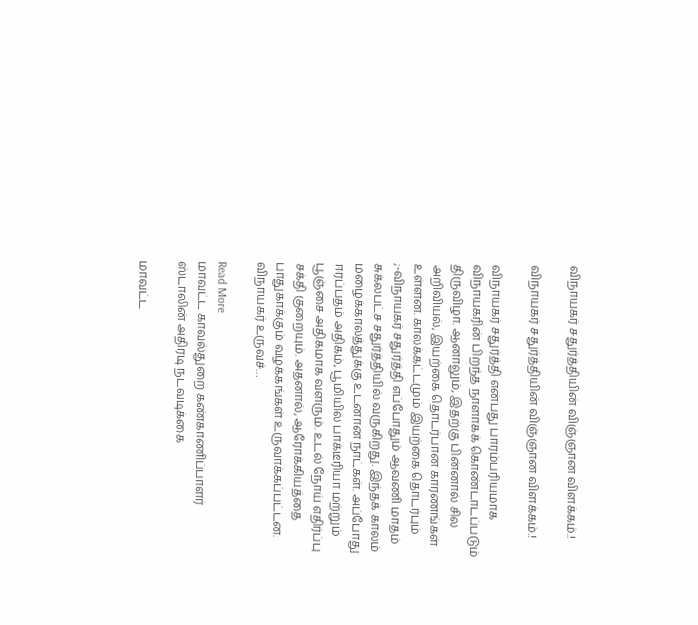விநாயகர் சதுர்த்தியின் விஞ்ஞான விளக்கம்.!

விநாயகர் சதுர்த்தியின் விஞ்ஞான விளக்கம்.!

விநாயகர் சதுர்த்தி என்பது பாரம்பரியமாக விநாயகரின் பிறந்த நாளாகக் கொண்டாடப்படும் திருவிழா. ஆனாலும், இதற்கு பின்னால் சில அறிவியல், இயற்கை தொடர்பான காரணங்கள் உள்ளன. காலக்கட்டமும் இயற்கை தொடர்பும் ;-விநாயகர் சதுர்த்தி எப்போதும் ஆவணி மாதம் சுக்லபட்ச சதுர்த்தியில் வருகிறது. இந்தக் காலம் மழைக்காலத்துக்கு உடனான நாட்கள். அப்போது ஈரப்பதம் அதிகம், பூமியில் பாக்டீரியா மற்றும் பூஞ்சை அதிகமாக வளரும். உடல் நோய் எதிர்ப்பு சக்தி குறையும். அதனால், ஆரோக்கியத்தை பாதுகாக்கும் வழக்கங்கள் உருவாக்கப்பட்டன. விநாயகர் உருவச்…

Read More
மாவட்ட காவல்துறை கண்காணிப்பாளர் ஸ்டாலின் அதிரடி நடவடிக்கை

மாவட்ட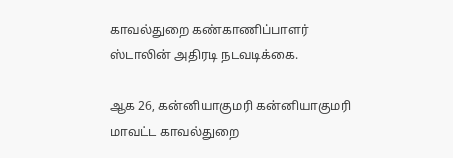காவல்துறை கண்காணிப்பாளர் ஸ்டாலின் அதிரடி நடவடிக்கை.

ஆக 26, கன்னியாகுமரி கன்னியாகுமரி மாவட்ட காவல்துறை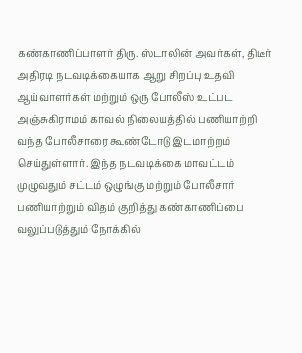கண்காணிப்பாளர் திரு. ஸ்டாலின் அவர்கள், திடீர் அதிரடி நடவடிக்கையாக ஆறு சிறப்பு உதவி ஆய்வாளர்கள் மற்றும் ஒரு போலீஸ் உட்பட அஞ்சுகிராமம் காவல் நிலையத்தில் பணியாற்றி வந்த போலீசாரை கூண்டோடு இடமாற்றம் செய்துள்ளார். இந்த நடவடிக்கை மாவட்டம் முழுவதும் சட்டம் ஒழுங்கு மற்றும் போலீசார் பணியாற்றும் விதம் குறித்து கண்காணிப்பை வலுப்படுத்தும் நோக்கில்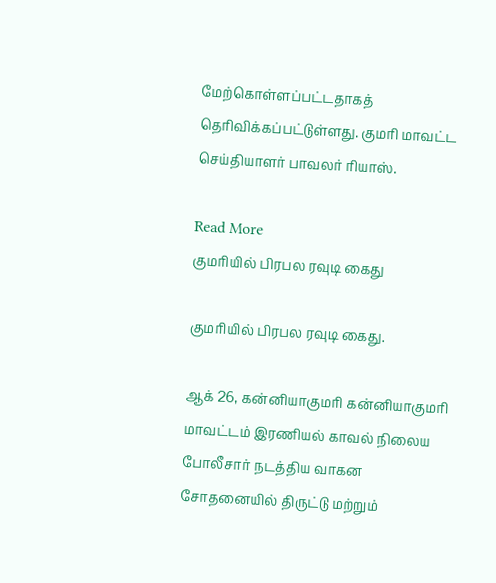மேற்கொள்ளப்பட்டதாகத் தெரிவிக்கப்பட்டுள்ளது. குமரி மாவட்ட செய்தியாளர் பாவலர் ரியாஸ்.

Read More
குமரியில் பிரபல ரவுடி கைது

குமரியில் பிரபல ரவுடி கைது.

ஆக் 26, கன்னியாகுமரி கன்னியாகுமரி மாவட்டம் இரணியல் காவல் நிலைய போலீசார் நடத்திய வாகன சோதனையில் திருட்டு மற்றும்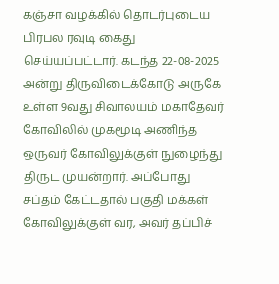கஞ்சா வழக்கில் தொடர்புடைய பிரபல ரவுடி கைது செய்யப்பட்டார். கடந்த 22-08-2025 அன்று திருவிடைக்கோடு அருகே உள்ள 9வது சிவாலயம் மகாதேவர் கோவிலில் முகமூடி அணிந்த ஒருவர் கோவிலுக்குள் நுழைந்து திருட முயன்றார். அப்போது சப்தம் கேட்டதால் பகுதி மக்கள் கோவிலுக்குள் வர, அவர் தப்பிச்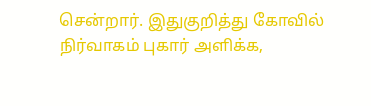சென்றார். இதுகுறித்து கோவில் நிர்வாகம் புகார் அளிக்க,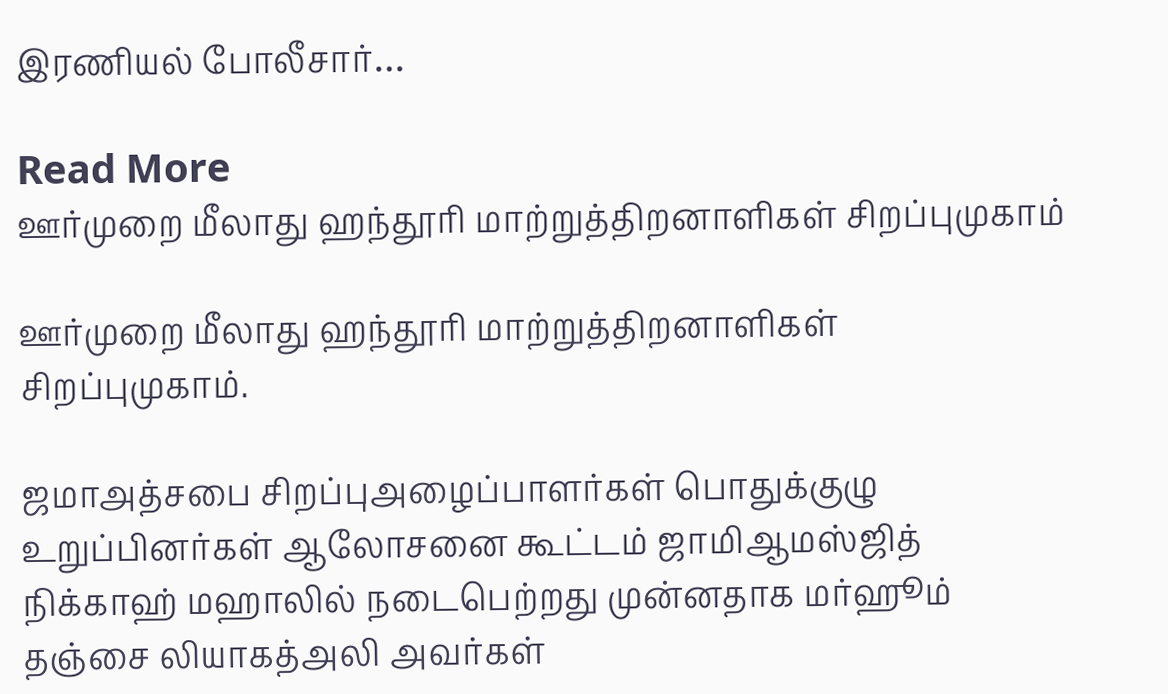இரணியல் போலீசார்…

Read More
ஊர்முறை மீலாது ஹந்தூரி மாற்றுத்திறனாளிகள் சிறப்புமுகாம்

ஊர்முறை மீலாது ஹந்தூரி மாற்றுத்திறனாளிகள் சிறப்புமுகாம்.

ஜமாஅத்சபை சிறப்புஅழைப்பாளர்கள் பொதுக்குழு உறுப்பினர்கள் ஆலோசனை கூட்டம் ஜாமிஆமஸ்ஜித் நிக்காஹ் மஹாலில் நடைபெற்றது முன்னதாக மர்ஹூம் தஞ்சை லியாகத்அலி அவர்கள்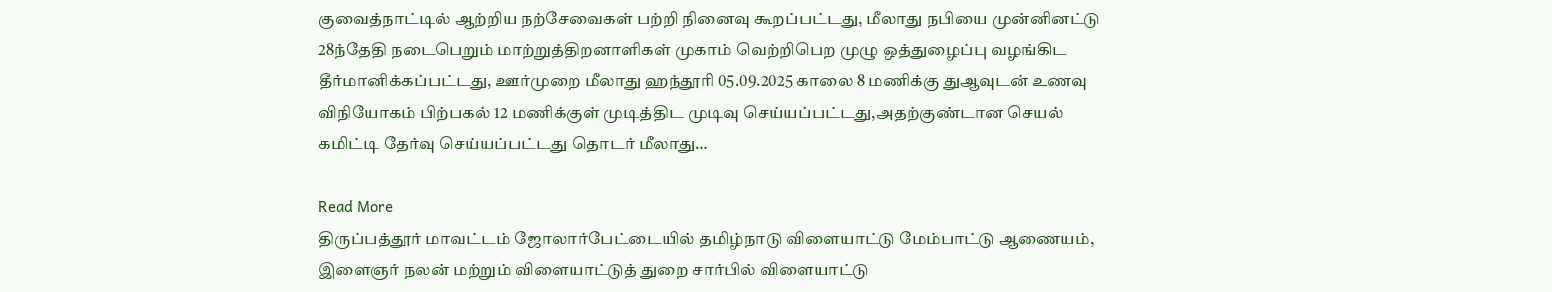குவைத்நாட்டில் ஆற்றிய நற்சேவைகள் பற்றி நினைவு கூறப்பட்டது, மீலாது நபியை முன்னினட்டு 28ந்தேதி நடைபெறும் மாற்றுத்திறனாளிகள் முகாம் வெற்றிபெற முழு ஒத்துழைப்பு வழங்கிட தீர்மானிக்கப்பட்டது, ஊர்முறை மீலாது ஹந்தூரி 05.09.2025 காலை 8 மணிக்கு துஆவுடன் உணவு விநியோகம் பிற்பகல் 12 மணிக்குள் முடித்திட முடிவு செய்யப்பட்டது,அதற்குண்டான செயல் கமிட்டி தேர்வு செய்யப்பட்டது தொடர் மீலாது…

Read More
திருப்பத்தூர் மாவட்டம் ஜோலார்பேட்டையில் தமிழ்நாடு விளையாட்டு மேம்பாட்டு ஆணையம், இளைஞர் நலன் மற்றும் விளையாட்டுத் துறை சார்பில் விளையாட்டு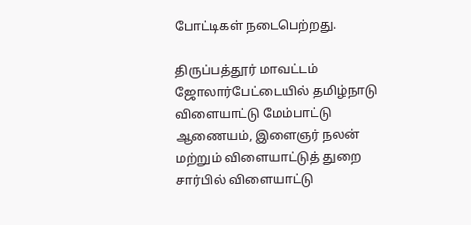போட்டிகள் நடைபெற்றது.

திருப்பத்தூர் மாவட்டம் ஜோலார்பேட்டையில் தமிழ்நாடு விளையாட்டு மேம்பாட்டு ஆணையம், இளைஞர் நலன் மற்றும் விளையாட்டுத் துறை சார்பில் விளையாட்டு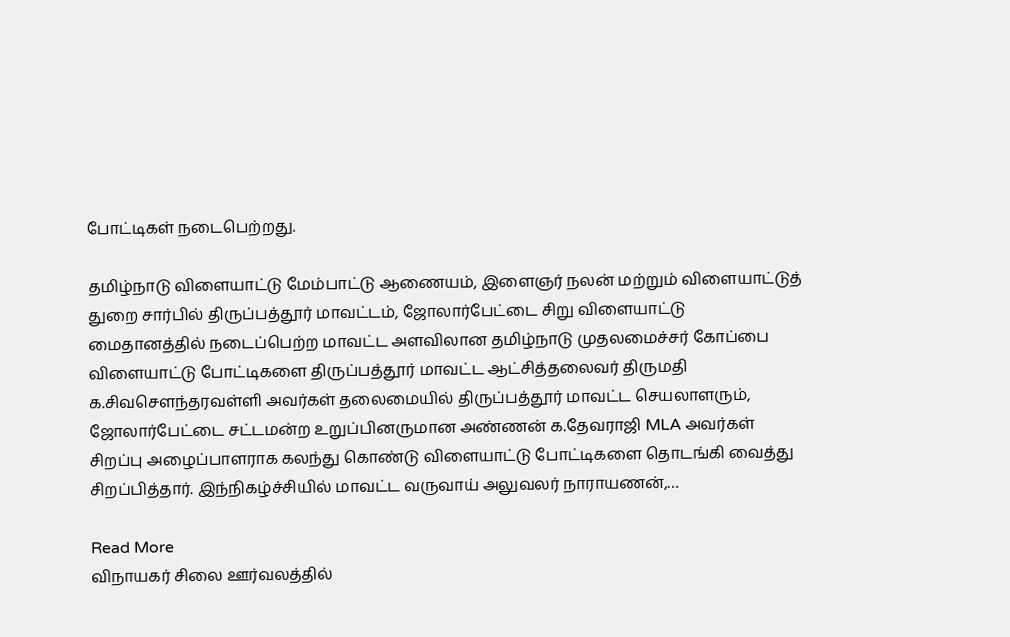போட்டிகள் நடைபெற்றது.

தமிழ்நாடு விளையாட்டு மேம்பாட்டு ஆணையம், இளைஞர் நலன் மற்றும் விளையாட்டுத் துறை சார்பில் திருப்பத்தூர் மாவட்டம், ஜோலார்பேட்டை சிறு விளையாட்டு மைதானத்தில் நடைப்பெற்ற மாவட்ட அளவிலான தமிழ்நாடு முதலமைச்சர் கோப்பை விளையாட்டு போட்டிகளை திருப்பத்தூர் மாவட்ட ஆட்சித்தலைவர் திருமதி க.சிவசௌந்தரவள்ளி அவர்கள் தலைமையில் திருப்பத்தூர் மாவட்ட செயலாளரும், ஜோலார்பேட்டை சட்டமன்ற உறுப்பினருமான அண்ணன் க.தேவராஜி MLA அவர்கள் சிறப்பு அழைப்பாளராக கலந்து கொண்டு விளையாட்டு போட்டிகளை தொடங்கி வைத்து சிறப்பித்தார். இந்நிகழ்ச்சியில் மாவட்ட வருவாய் அலுவலர் நாராயணன்,…

Read More
விநாயகர் சிலை ஊர்வலத்தில்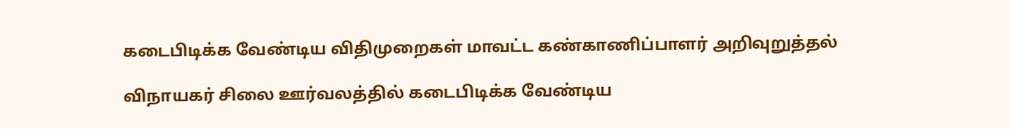கடைபிடிக்க வேண்டிய விதிமுறைகள் மாவட்ட கண்காணிப்பாளர் அறிவுறுத்தல்

விநாயகர் சிலை ஊர்வலத்தில் கடைபிடிக்க வேண்டிய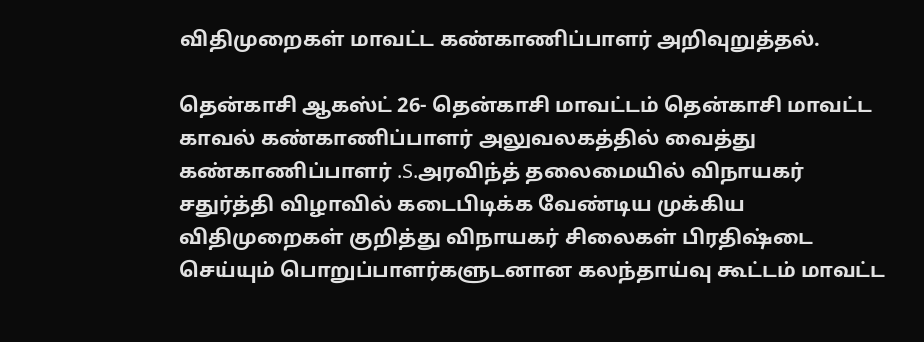விதிமுறைகள் மாவட்ட கண்காணிப்பாளர் அறிவுறுத்தல்.

தென்காசி ஆகஸ்ட் 26- தென்காசி மாவட்டம் தென்காசி மாவட்ட காவல் கண்காணிப்பாளர் அலுவலகத்தில் வைத்து கண்காணிப்பாளர் .S.அரவிந்த் தலைமையில் விநாயகர் சதுர்த்தி விழாவில் கடைபிடிக்க வேண்டிய முக்கிய விதிமுறைகள் குறித்து விநாயகர் சிலைகள் பிரதிஷ்டை செய்யும் பொறுப்பாளர்களுடனான கலந்தாய்வு கூட்டம் மாவட்ட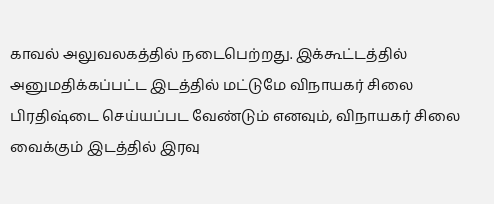காவல் அலுவலகத்தில் நடைபெற்றது. இக்கூட்டத்தில் அனுமதிக்கப்பட்ட இடத்தில் மட்டுமே விநாயகர் சிலை பிரதிஷ்டை செய்யப்பட வேண்டும் எனவும், விநாயகர் சிலை வைக்கும் இடத்தில் இரவு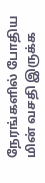நேரங்களில் போதிய மின் வசதி இருக்க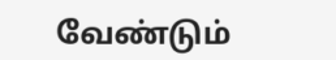வேண்டும்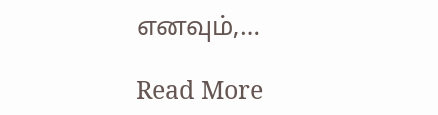எனவும்,…

Read More